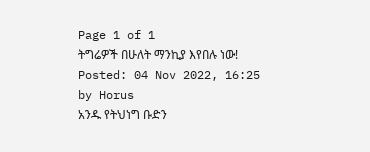Page 1 of 1
ትግሬዎች በሁለት ማንኪያ እየበሉ ነው!
Posted: 04 Nov 2022, 16:25
by Horus
አንዱ የትህነግ ቡድን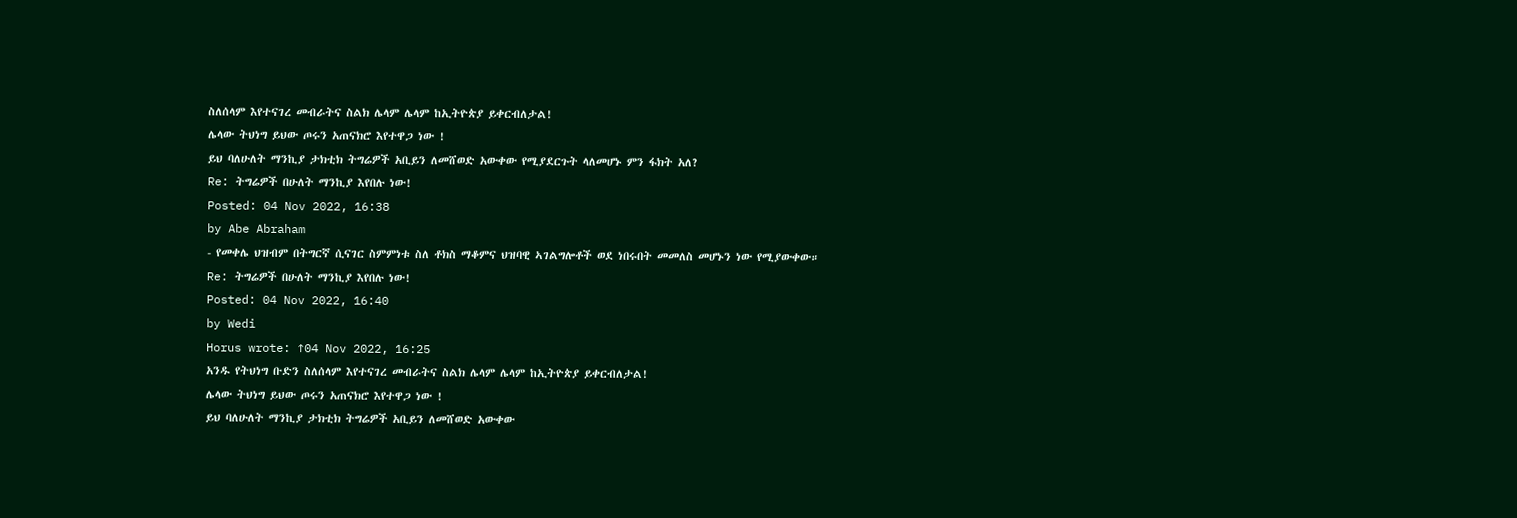ስለሰላም እየተናገረ መብራትና ስልክ ሌላም ሌላም ከኢትዮጵያ ይቀርብለታል!
ሌላው ትህነግ ይህው ጦሩን አጠናክሮ እየተዋጋ ነው !
ይህ ባለሁለት ማንኪያ ታክቲክ ትግሬዎች አቢይን ለመሸወድ አውቀው የሚያደርጉት ላለመሆኑ ምን ፋክት አለ?
Re: ትግሬዎች በሁለት ማንኪያ እየበሉ ነው!
Posted: 04 Nov 2022, 16:38
by Abe Abraham
- የመቀሌ ህዝብም በትግርኛ ሲናገር ስምምነቱ ስለ ቶክስ ማቆምና ህዝባዊ ኣገልግሎቶች ወደ ነበሩበት መመለስ መሆኑን ነው የሚያውቀው።
Re: ትግሬዎች በሁለት ማንኪያ እየበሉ ነው!
Posted: 04 Nov 2022, 16:40
by Wedi
Horus wrote: ↑04 Nov 2022, 16:25
አንዱ የትህነግ ቡድን ስለሰላም እየተናገረ መብራትና ስልክ ሌላም ሌላም ከኢትዮጵያ ይቀርብለታል!
ሌላው ትህነግ ይህው ጦሩን አጠናክሮ እየተዋጋ ነው !
ይህ ባለሁለት ማንኪያ ታክቲክ ትግሬዎች አቢይን ለመሸወድ አውቀው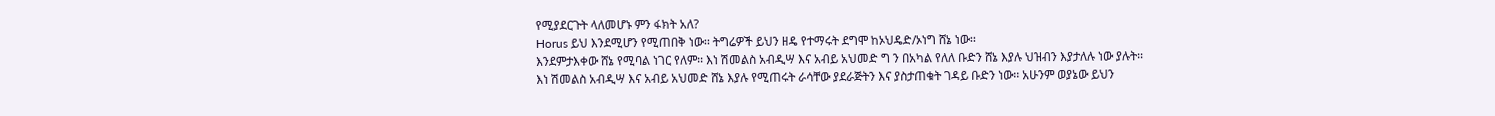የሚያደርጉት ላለመሆኑ ምን ፋክት አለ?
Horus ይህ እንደሚሆን የሚጠበቅ ነው፡፡ ትግሬዎች ይህን ዘዴ የተማሩት ደግሞ ከኦህዴድ/ኦነግ ሸኔ ነው፡፡
እንደምታእቀው ሸኔ የሚባል ነገር የለም፡፡ እነ ሽመልስ አብዲሣ እና አብይ አህመድ ግ ን በአካል የለለ ቡድን ሸኔ እያሉ ህዝብን እያታለሉ ነው ያሉት፡፡
እነ ሽመልስ አብዲሣ እና አብይ አህመድ ሸኔ እያሉ የሚጠሩት ራሳቸው ያደራጅትን እና ያስታጠቁት ገዳይ ቡድን ነው፡፡ አሁንም ወያኔው ይህን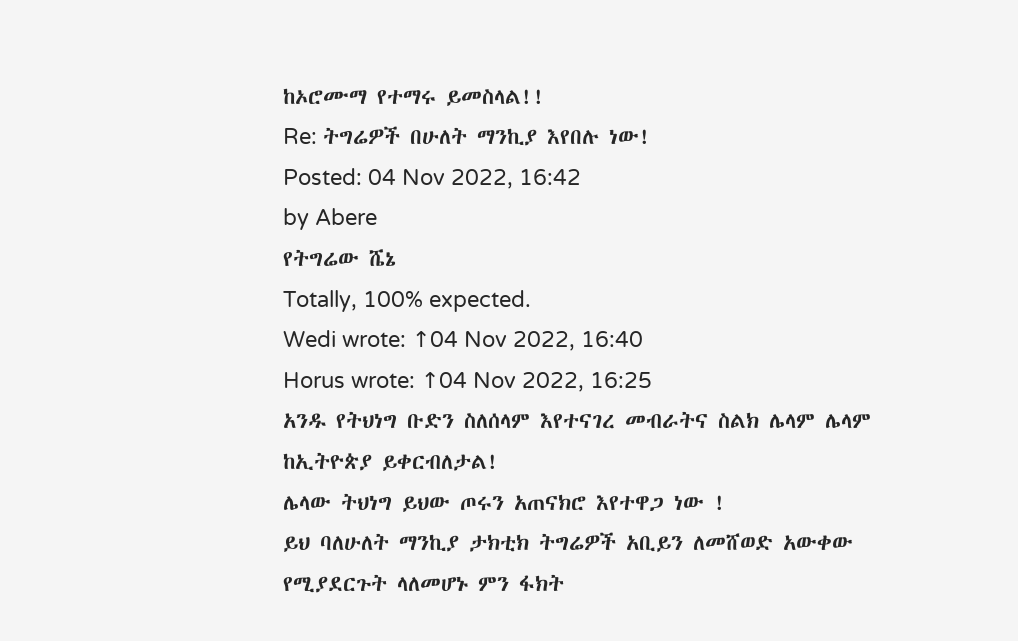ከኦሮሙማ የተማሩ ይመስላል!!
Re: ትግሬዎች በሁለት ማንኪያ እየበሉ ነው!
Posted: 04 Nov 2022, 16:42
by Abere
የትግሬው ሼኔ
Totally, 100% expected.
Wedi wrote: ↑04 Nov 2022, 16:40
Horus wrote: ↑04 Nov 2022, 16:25
አንዱ የትህነግ ቡድን ስለሰላም እየተናገረ መብራትና ስልክ ሌላም ሌላም ከኢትዮጵያ ይቀርብለታል!
ሌላው ትህነግ ይህው ጦሩን አጠናክሮ እየተዋጋ ነው !
ይህ ባለሁለት ማንኪያ ታክቲክ ትግሬዎች አቢይን ለመሸወድ አውቀው የሚያደርጉት ላለመሆኑ ምን ፋክት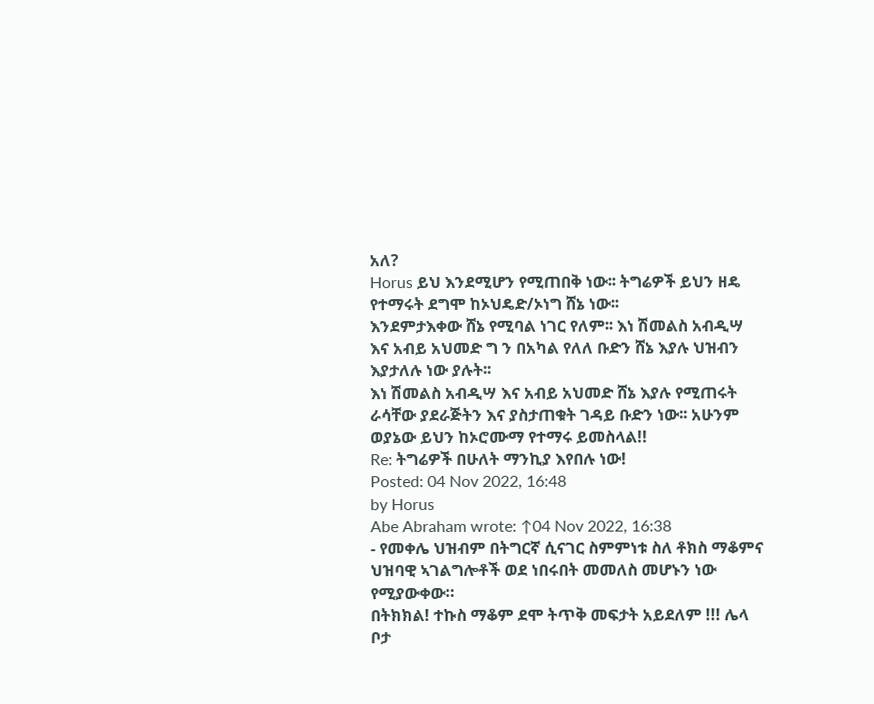አለ?
Horus ይህ እንደሚሆን የሚጠበቅ ነው፡፡ ትግሬዎች ይህን ዘዴ የተማሩት ደግሞ ከኦህዴድ/ኦነግ ሸኔ ነው፡፡
እንደምታእቀው ሸኔ የሚባል ነገር የለም፡፡ እነ ሽመልስ አብዲሣ እና አብይ አህመድ ግ ን በአካል የለለ ቡድን ሸኔ እያሉ ህዝብን እያታለሉ ነው ያሉት፡፡
እነ ሽመልስ አብዲሣ እና አብይ አህመድ ሸኔ እያሉ የሚጠሩት ራሳቸው ያደራጅትን እና ያስታጠቁት ገዳይ ቡድን ነው፡፡ አሁንም ወያኔው ይህን ከኦሮሙማ የተማሩ ይመስላል!!
Re: ትግሬዎች በሁለት ማንኪያ እየበሉ ነው!
Posted: 04 Nov 2022, 16:48
by Horus
Abe Abraham wrote: ↑04 Nov 2022, 16:38
- የመቀሌ ህዝብም በትግርኛ ሲናገር ስምምነቱ ስለ ቶክስ ማቆምና ህዝባዊ ኣገልግሎቶች ወደ ነበሩበት መመለስ መሆኑን ነው የሚያውቀው።
በትክክል! ተኩስ ማቆም ደሞ ትጥቅ መፍታት አይደለም !!! ሌላ ቦታ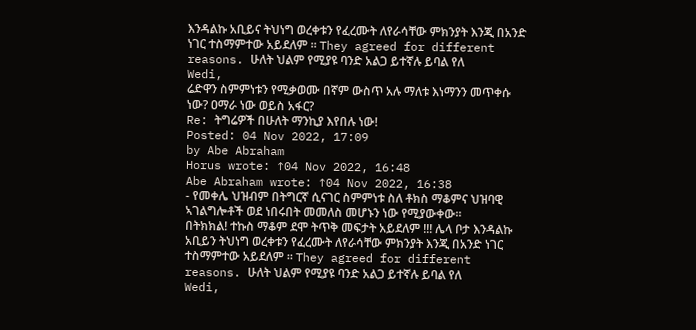እንዳልኩ አቢይና ትህነግ ወረቀቱን የፈረሙት ለየራሳቸው ምክንያት እንጂ በአንድ ነገር ተስማምተው አይደለም ። They agreed for different reasons. ሁለት ህልም የሚያዩ ባንድ አልጋ ይተኛሉ ይባል የለ
Wedi,
ሬድዋን ስምምነቱን የሚቃወሙ በኛም ውስጥ አሉ ማለቱ እነማንን መጥቀሱ ነው? ዐማራ ነው ወይስ አፋር?
Re: ትግሬዎች በሁለት ማንኪያ እየበሉ ነው!
Posted: 04 Nov 2022, 17:09
by Abe Abraham
Horus wrote: ↑04 Nov 2022, 16:48
Abe Abraham wrote: ↑04 Nov 2022, 16:38
- የመቀሌ ህዝብም በትግርኛ ሲናገር ስምምነቱ ስለ ቶክስ ማቆምና ህዝባዊ ኣገልግሎቶች ወደ ነበሩበት መመለስ መሆኑን ነው የሚያውቀው።
በትክክል! ተኩስ ማቆም ደሞ ትጥቅ መፍታት አይደለም !!! ሌላ ቦታ እንዳልኩ አቢይን ትህነግ ወረቀቱን የፈረሙት ለየራሳቸው ምክንያት እንጂ በአንድ ነገር ተስማምተው አይደለም ። They agreed for different reasons. ሁለት ህልም የሚያዩ ባንድ አልጋ ይተኛሉ ይባል የለ
Wedi,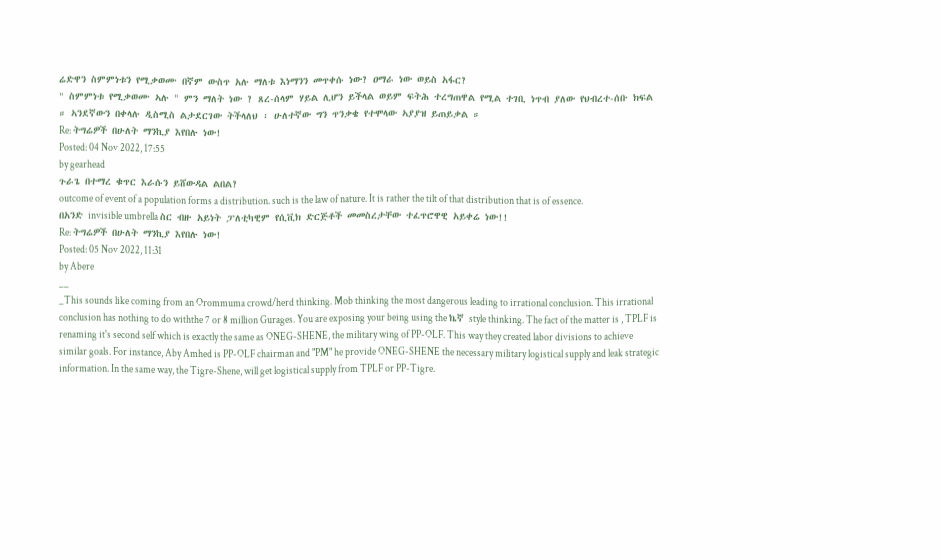ሬድዋን ስምምነቱን የሚቃወሙ በኛም ውስጥ አሉ ማለቱ እነማንን መጥቀሱ ነው? ዐማራ ነው ወይስ አፋር?
" ስምምነቱ የሚቃወሙ ኣሉ " ምን ማለት ነው ? ጸረ-ሰላም ሃይል ሊሆን ይችላል ወይም ፍትሕ ተረግጠዋል የሚል ተገቢ ነጥብ ያለው የህብረተ-ሰቡ ክፍል ። ኣንደኛውን በቀላሉ ዲስሚስ ልታደርገው ትችላለህ ፡ ሁለተኛው ግን ጥንቃቄ የተሞላው ኣያያዝ ይጠይቃል ።
Re: ትግሬዎች በሁለት ማንኪያ እየበሉ ነው!
Posted: 04 Nov 2022, 17:55
by gearhead
ጉራጌ በተማረ ቁጥር እራሱን ይሸውዳል ልበል?
outcome of event of a population forms a distribution. such is the law of nature. It is rather the tilt of that distribution that is of essence.
በአንድ invisible umbrella ስር ብዙ አይነት ፓለቲካዊም የሲቪክ ድርጅቶች መመስረታቸው ተፈጥሮዋዊ አይቀሬ ነው!!
Re: ትግሬዎች በሁለት ማንኪያ እየበሉ ነው!
Posted: 05 Nov 2022, 11:31
by Abere
__
_This sounds like coming from an Orommuma crowd/herd thinking. Mob thinking the most dangerous leading to irrational conclusion. This irrational conclusion has nothing to do withthe 7 or 8 million Gurages. You are exposing your being using the ኬኛ style thinking. The fact of the matter is , TPLF is renaming it's second self which is exactly the same as ONEG-SHENE, the military wing of PP-OLF. This way they created labor divisions to achieve similar goals. For instance, Aby Amhed is PP-OLF chairman and "PM" he provide ONEG-SHENE the necessary military logistical supply and leak strategic information. In the same way, the Tigre-Shene, will get logistical supply from TPLF or PP-Tigre.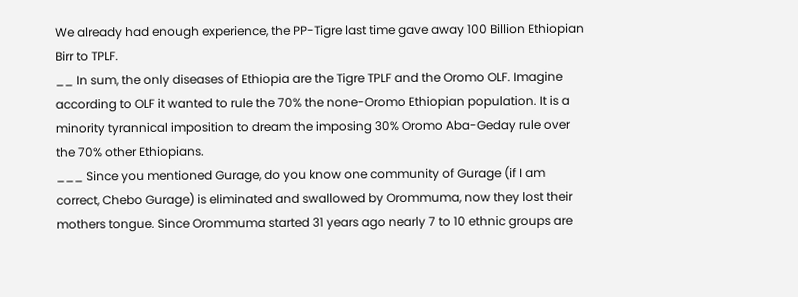We already had enough experience, the PP-Tigre last time gave away 100 Billion Ethiopian Birr to TPLF.
__ In sum, the only diseases of Ethiopia are the Tigre TPLF and the Oromo OLF. Imagine according to OLF it wanted to rule the 70% the none-Oromo Ethiopian population. It is a minority tyrannical imposition to dream the imposing 30% Oromo Aba-Geday rule over the 70% other Ethiopians.
___ Since you mentioned Gurage, do you know one community of Gurage (if I am correct, Chebo Gurage) is eliminated and swallowed by Orommuma, now they lost their mothers tongue. Since Orommuma started 31 years ago nearly 7 to 10 ethnic groups are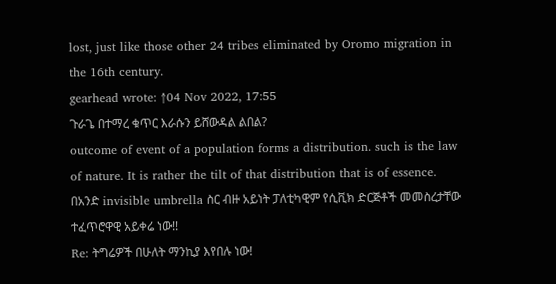lost, just like those other 24 tribes eliminated by Oromo migration in the 16th century.
gearhead wrote: ↑04 Nov 2022, 17:55
ጉራጌ በተማረ ቁጥር እራሱን ይሸውዳል ልበል?
outcome of event of a population forms a distribution. such is the law of nature. It is rather the tilt of that distribution that is of essence.
በአንድ invisible umbrella ስር ብዙ አይነት ፓለቲካዊም የሲቪክ ድርጅቶች መመስረታቸው ተፈጥሮዋዊ አይቀሬ ነው!!
Re: ትግሬዎች በሁለት ማንኪያ እየበሉ ነው!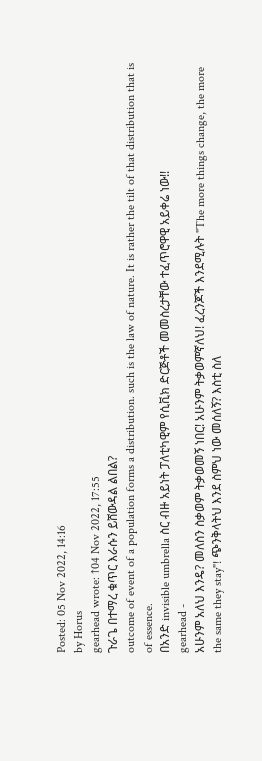Posted: 05 Nov 2022, 14:16
by Horus
gearhead wrote: ↑04 Nov 2022, 17:55
ጉራጌ በተማረ ቁጥር እራሱን ይሸውዳል ልበል?
outcome of event of a population forms a distribution. such is the law of nature. It is rather the tilt of that distribution that is of essence.
በአንድ invisible umbrella ስር ብዙ አይነት ፓለቲካዊም የሲቪክ ድርጅቶች መመስረታቸው ተፈጥሮዋዊ አይቀሬ ነው!!
gearhead -
አሁንም አለህ እንዴ? መለስን ስቃወም ትቃወመኝ ነበር! አሁንም ትቃወምኛለህ! ፈረንጆች እንደሚሉት "The more things change, the more the same they stay"! ጭንቅላትህ እንደ ስምህ ነው መሰለኝ? እስቲ ስለ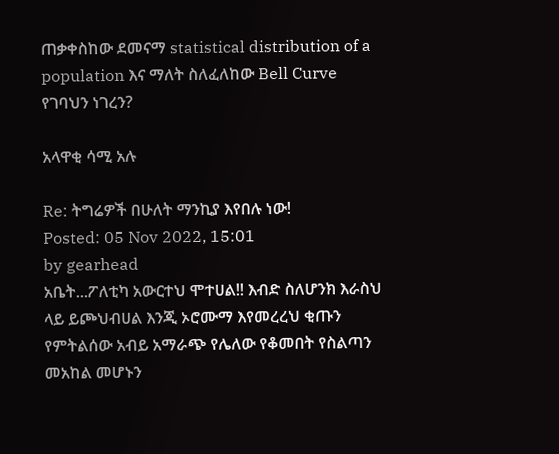ጠቃቀስከው ደመናማ statistical distribution of a population እና ማለት ስለፈለከው Bell Curve የገባህን ነገረን?

አላዋቂ ሳሚ አሉ

Re: ትግሬዎች በሁለት ማንኪያ እየበሉ ነው!
Posted: 05 Nov 2022, 15:01
by gearhead
አቤት...ፖለቲካ አውርተህ ሞተሀል!! እብድ ስለሆንክ እራስህ ላይ ይጮህብሀል እንጂ ኦሮሙማ እየመረረህ ቂጡን የምትልሰው አብይ አማራጭ የሌለው የቆመበት የስልጣን መአከል መሆኑን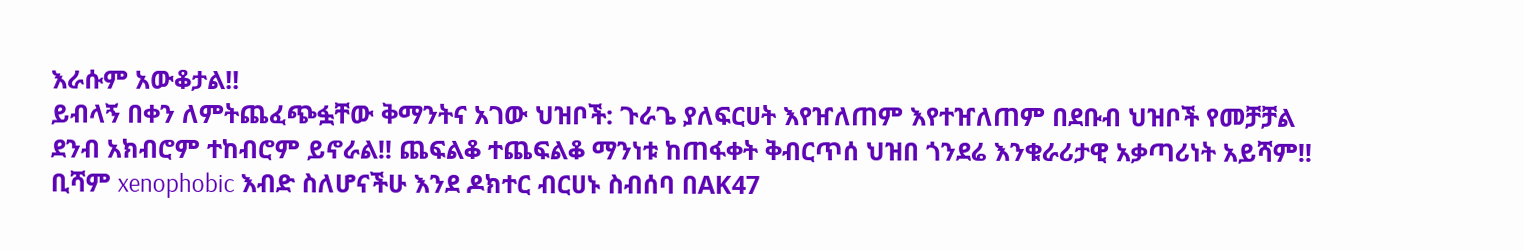እራሱም አውቆታል!!
ይብላኝ በቀን ለምትጨፈጭፏቸው ቅማንትና አገው ህዝቦች: ጉራጌ ያለፍርሀት እየዠለጠም እየተዠለጠም በደቡብ ህዝቦች የመቻቻል ደንብ አክብሮም ተከብሮም ይኖራል!! ጨፍልቆ ተጨፍልቆ ማንነቱ ከጠፋቀት ቅብርጥሰ ህዝበ ጎንደሬ እንቁራሪታዊ አቃጣሪነት አይሻም!! ቢሻም xenophobic እብድ ስለሆናችሁ እንደ ዶክተር ብርሀኑ ስብሰባ በAK47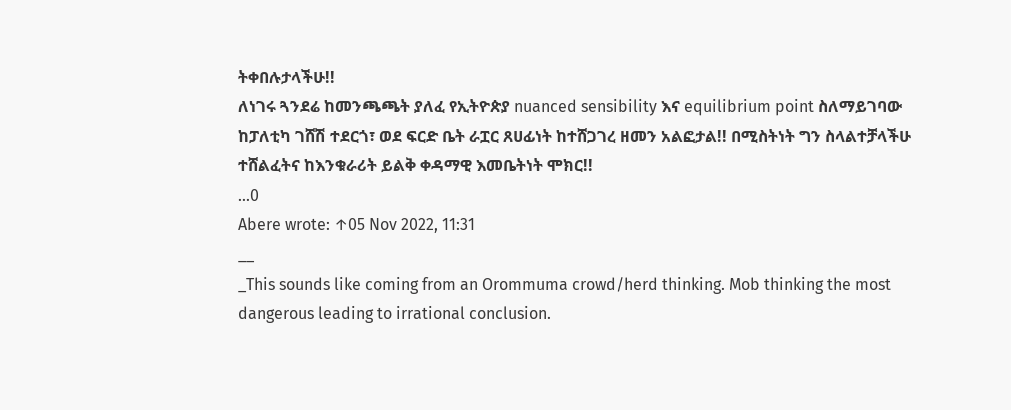ትቀበሉታላችሁ!!
ለነገሩ ጓንደሬ ከመንጫጫት ያለፈ የኢትዮጵያ nuanced sensibility እና equilibrium point ስለማይገባው ከፓለቲካ ገሸሽ ተደርጎ፣ ወደ ፍርድ ቤት ራፗር ጸሀፊነት ከተሸጋገረ ዘመን አልፎታል!! በሚስትነት ግን ስላልተቻላችሁ ተሸልፈትና ከእንቁራሪት ይልቅ ቀዳማዊ እመቤትነት ሞክር!!
...0
Abere wrote: ↑05 Nov 2022, 11:31
__
_This sounds like coming from an Orommuma crowd/herd thinking. Mob thinking the most dangerous leading to irrational conclusion.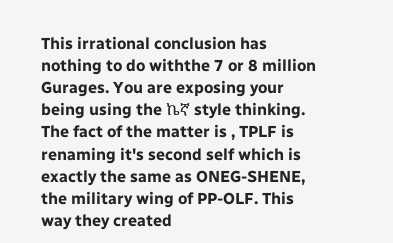This irrational conclusion has nothing to do withthe 7 or 8 million Gurages. You are exposing your being using the ኬኛ style thinking. The fact of the matter is , TPLF is renaming it's second self which is exactly the same as ONEG-SHENE, the military wing of PP-OLF. This way they created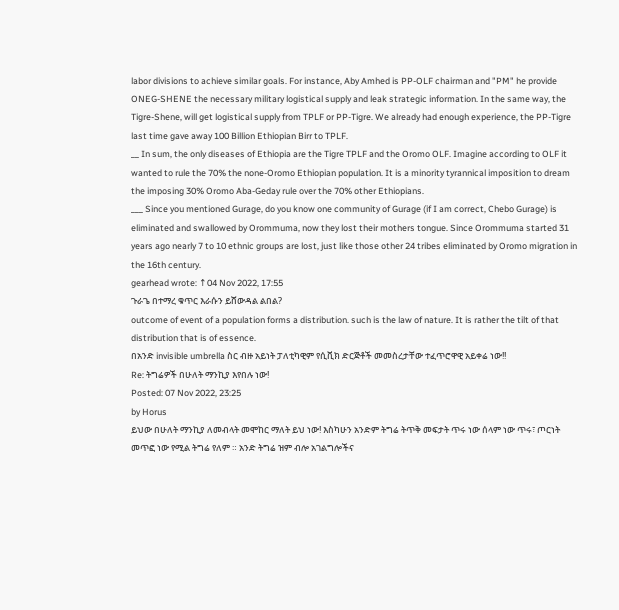labor divisions to achieve similar goals. For instance, Aby Amhed is PP-OLF chairman and "PM" he provide ONEG-SHENE the necessary military logistical supply and leak strategic information. In the same way, the Tigre-Shene, will get logistical supply from TPLF or PP-Tigre. We already had enough experience, the PP-Tigre last time gave away 100 Billion Ethiopian Birr to TPLF.
__ In sum, the only diseases of Ethiopia are the Tigre TPLF and the Oromo OLF. Imagine according to OLF it wanted to rule the 70% the none-Oromo Ethiopian population. It is a minority tyrannical imposition to dream the imposing 30% Oromo Aba-Geday rule over the 70% other Ethiopians.
___ Since you mentioned Gurage, do you know one community of Gurage (if I am correct, Chebo Gurage) is eliminated and swallowed by Orommuma, now they lost their mothers tongue. Since Orommuma started 31 years ago nearly 7 to 10 ethnic groups are lost, just like those other 24 tribes eliminated by Oromo migration in the 16th century.
gearhead wrote: ↑04 Nov 2022, 17:55
ጉራጌ በተማረ ቁጥር እራሱን ይሸውዳል ልበል?
outcome of event of a population forms a distribution. such is the law of nature. It is rather the tilt of that distribution that is of essence.
በአንድ invisible umbrella ስር ብዙ አይነት ፓለቲካዊም የሲቪክ ድርጅቶች መመስረታቸው ተፈጥሮዋዊ አይቀሬ ነው!!
Re: ትግሬዎች በሁለት ማንኪያ እየበሉ ነው!
Posted: 07 Nov 2022, 23:25
by Horus
ይህው በሁለት ማንኪያ ለመብላት መሞከር ማለት ይህ ነው! እስካሁን አንድም ትግሬ ትጥቅ መፍታት ጥሩ ነው ሰላም ነው ጥሩ፣ ጦርነት መጥፎ ነው የሚል ትግሬ የለም ። አንድ ትግሬ ዝም ብሎ አገልግሎችና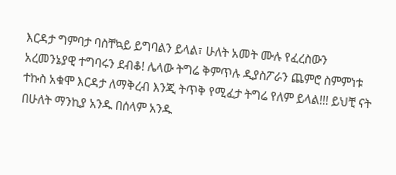እርዳታ ግምባታ ባስቸኳይ ይግባልን ይላል፣ ሁለት አመት ሙሉ የፈረስውን አረመንኔያዊ ተግባሩን ደብቆ! ሌላው ትግሬ ቅምጥሉ ዲያስፖራን ጨምሮ ስምምነቱ ተኩስ አቁሞ እርዳታ ለማቅረብ እንጂ ትጥቅ የሚፈታ ትግሬ የለም ይላል!!! ይህቺ ናት በሁለት ማንኪያ አንዱ በሰላም አንዱ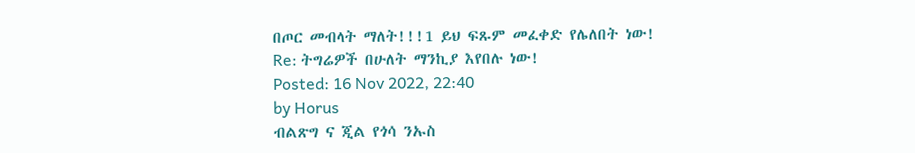በጦር መብላት ማለት!!!1 ይህ ፍጹም መፈቀድ የሌለበት ነው!
Re: ትግሬዎች በሁለት ማንኪያ እየበሉ ነው!
Posted: 16 Nov 2022, 22:40
by Horus
ብልጽግ ና ጂል የጎሳ ንኡስ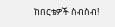ከበርቴዎች ስብስብ!